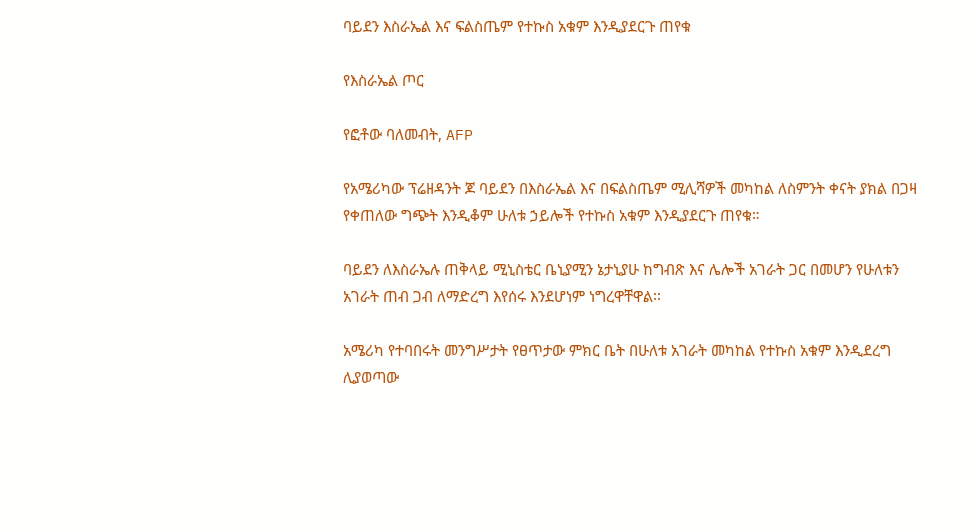ባይደን እስራኤል እና ፍልስጤም የተኩስ አቁም እንዲያደርጉ ጠየቁ

የእስራኤል ጦር

የፎቶው ባለመብት, AFP

የአሜሪካው ፕሬዘዳንት ጆ ባይደን በእስራኤል እና በፍልስጤም ሚሊሻዎች መካከል ለስምንት ቀናት ያክል በጋዛ የቀጠለው ግጭት እንዲቆም ሁለቱ ኃይሎች የተኩስ አቁም እንዲያደርጉ ጠየቁ።

ባይደን ለእስራኤሉ ጠቅላይ ሚኒስቴር ቤኒያሚን ኔታኒያሁ ከግብጽ እና ሌሎች አገራት ጋር በመሆን የሁለቱን አገራት ጠብ ጋብ ለማድረግ እየሰሩ እንደሆነም ነግረዋቸዋል፡፡

አሜሪካ የተባበሩት መንግሥታት የፀጥታው ምክር ቤት በሁለቱ አገራት መካከል የተኩስ አቁም እንዲደረግ ሊያወጣው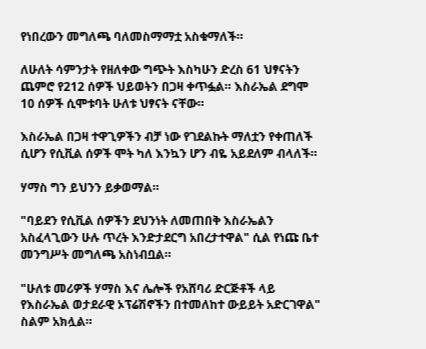የነበረውን መግለጫ ባለመስማማቷ አስቁማለች።

ለሁለት ሳምንታት የዘለቀው ግጭት እስካሁን ድረስ 61 ህፃናትን ጨምሮ የ212 ሰዎች ህይወትን በጋዛ ቀጥፏል። እስራኤል ደግሞ 10 ሰዎች ሲሞቱባት ሁለቱ ህፃናት ናቸው።

እስራኤል በጋዛ ተዋጊዎችን ብቻ ነው የገደልኩት ማለቷን የቀጠለች ሲሆን የሲቪል ሰዎች ሞት ካለ እንኳን ሆን ብዬ አይደለም ብላለች።

ሃማስ ግን ይህንን ይቃወማል።

"ባይደን የሲቪል ሰዎችን ደህንነት ለመጠበቅ እስራኤልን አስፈላጊውን ሁሉ ጥረት እንድታደርግ አበረታተዋል" ሲል የነጩ ቤተ መንግሥት መግለጫ አስነብቧል።

"ሁለቱ መሪዎች ሃማስ እና ሌሎች የአሸባሪ ድርጅቶች ላይ የእስራኤል ወታደራዊ ኦፕሬሽኖችን በተመለከተ ውይይት አድርገዋል" ስልም አክሏል።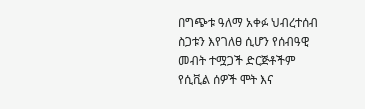በግጭቱ ዓለማ አቀፉ ህብረተሰብ ስጋቱን እየገለፀ ሲሆን የሰብዓዊ መብት ተሟጋች ድርጅቶችም የሲቪል ሰዎች ሞት እና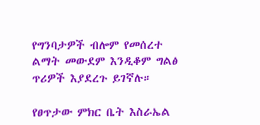የግንባታዎች ብሎም የመሰረተ ልማት መውደም እንዲቆም ግልፅ ጥሪዎች እያደረጉ ይገኛሉ።

የፀጥታው ምክር ቤት እስራኤል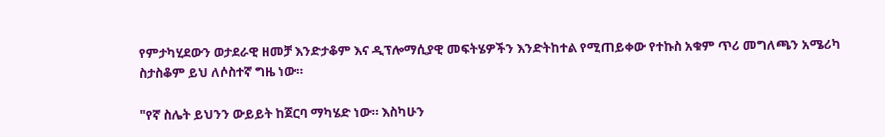የምታካሂደውን ወታደራዊ ዘመቻ እንድታቆም እና ዲፕሎማሲያዊ መፍትሄዎችን እንድትከተል የሚጠይቀው የተኩስ አቁም ጥሪ መግለጫን አሜሪካ ስታስቆም ይህ ለሶስተኛ ግዜ ነው።

"የኛ ስሌት ይህንን ውይይት ከጀርባ ማካሄድ ነው። እስካሁን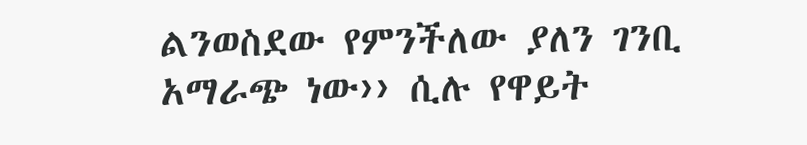ልንወስደው የምንችለው ያለን ገንቢ አማራጭ ነው›› ሲሉ የዋይት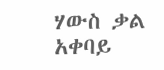ሃውስ ቃል አቀባይ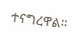ተናግረዋል።